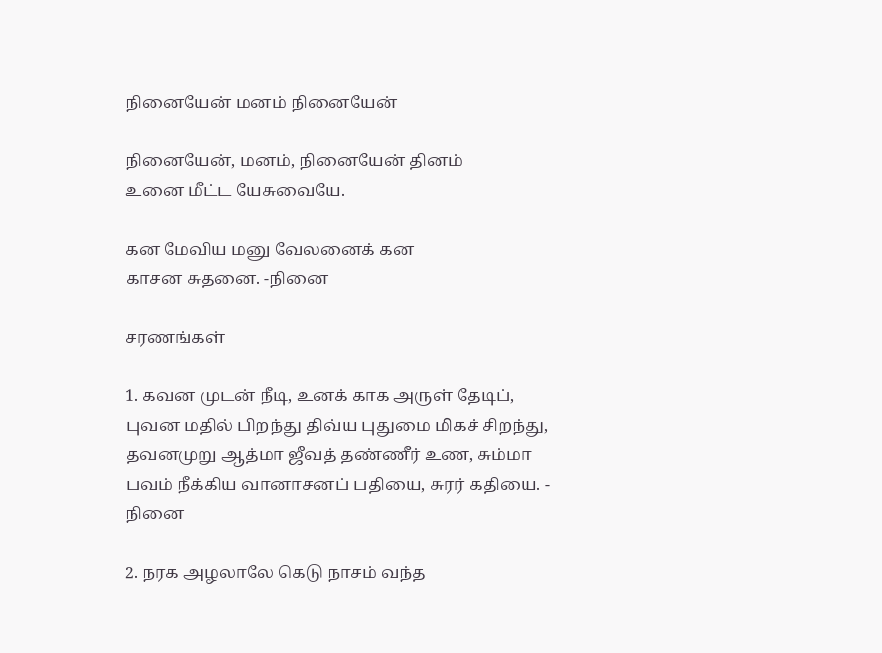நினையேன்‌ மனம்‌ நினையேன்

நினையேன்‌, மனம்‌, நினையேன்‌ தினம்‌
உனை மீட்ட யேசுவையே.

கன மேவிய மனு வேலனைக்‌ கன
காசன சுதனை. -நினை

சரணங்கள்‌

1. கவன முடன்‌ நீடி, உனக்‌ காக அருள்‌ தேடிப்‌,
புவன மதில்‌ பிறந்து திவ்ய புதுமை மிகச்‌ சிறந்து,
தவனமுறு ஆத்மா ஜீவத்‌ தண்ணீர்‌ உண, சும்மா
பவம்‌ நீக்கிய வானாசனப்‌ பதியை, சுரர்‌ கதியை. - நினை

2. நரக அழலாலே கெடு நாசம்‌ வந்த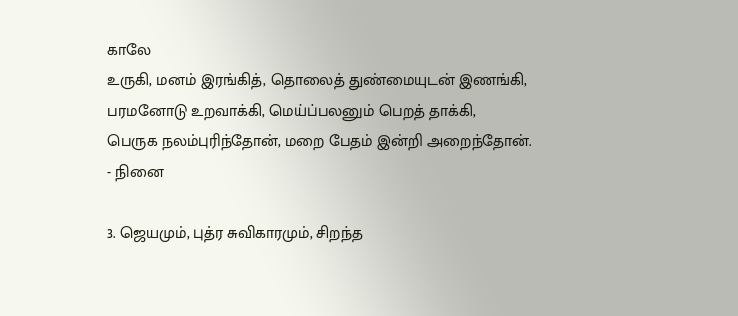காலே
உருகி, மனம்‌ இரங்கித்‌, தொலைத்‌ துண்மையுடன்‌ இணங்கி,
பரமனோடு உறவாக்கி, மெய்ப்பலனும்‌ பெறத்‌ தாக்கி,
பெருக நலம்புரிந்தோன்‌, மறை பேதம்‌ இன்றி அறைந்தோன்‌.
- நினை

3. ஜெயமும்‌, புத்ர சுவிகாரமும்‌, சிறந்த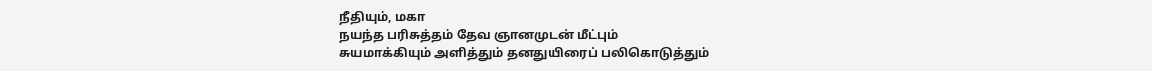நீதியும்‌, மகா
நயந்த பரிசுத்தம்‌ தேவ ஞானமுடன்‌ மீட்பும்‌
சுயமாக்கியும்‌ அளித்தும்‌ தனதுயிரைப்‌ பலிகொடுத்தும்‌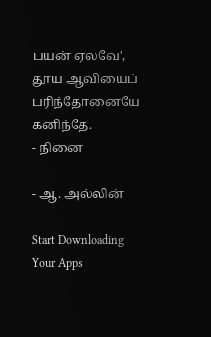பயன்‌ ஏலவே', தூய ஆவியைப்‌ பரிந்தோனையே கனிந்தே.
- நினை

- ஆ. அல்லின்‌

Start Downloading Your Apps